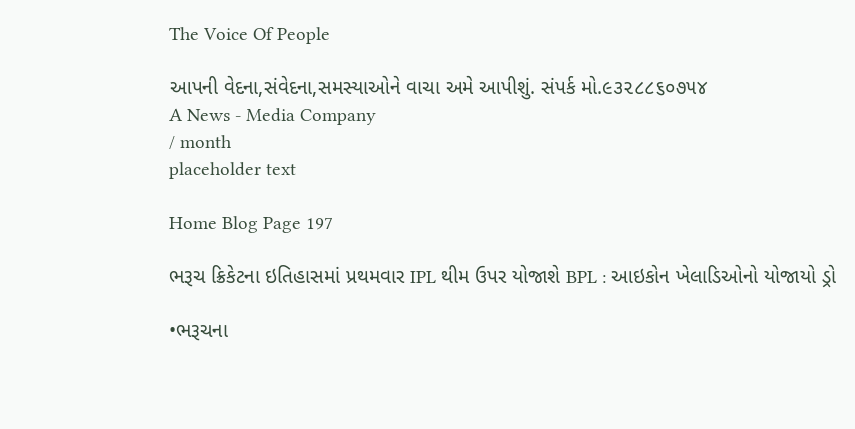The Voice Of People

આપની વેદના,સંવેદના,સમસ્યાઓને વાચા અમે આપીશું. સંપર્ક મો.૯૩૨૮૮૬૦૭૫૪
A News - Media Company
/ month
placeholder text

Home Blog Page 197

ભરૂચ ક્રિકેટના ઇતિહાસમાં પ્રથમવાર IPL થીમ ઉપર યોજાશે BPL : આઇકોન ખેલાડિઓનો યોજાયો ડ્રો

•ભરૂચના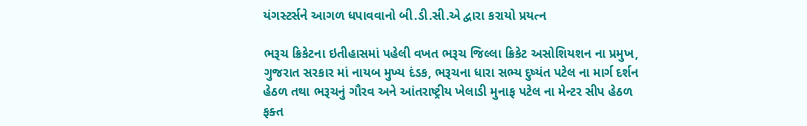યંગસ્ટર્સને આગળ ધપાવવાનો બી.ડી.સી.એ દ્વારા કરાયો પ્રયત્ન

ભરૂચ ક્રિકેટના ઇતીહાસમાં પહેલી વખત ભરૂચ જિલ્લા ક્રિકેટ અસોશિયશન ના પ્રમુખ, ગુજરાત સરકાર માં નાયબ મુખ્ય દંડક, ભરૂચના ધારા સભ્ય દુષ્યંત પટેલ ના માર્ગ દર્શન હેઠળ તથા ભરૂચનું ગૌરવ અને આંતરાષ્ટ્રીય ખેલાડી મુનાફ પટેલ ના મેન્ટર સીપ હેઠળ ફક્ત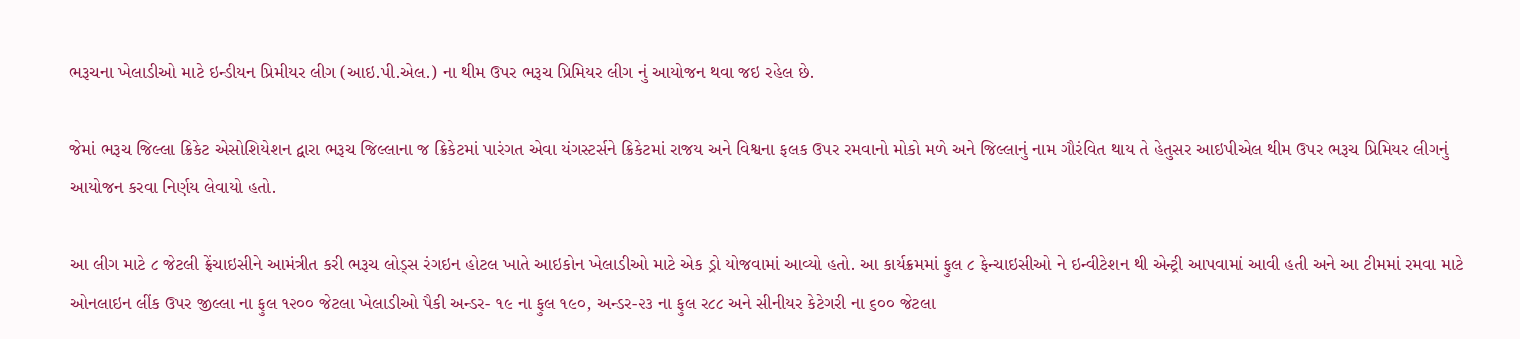ભરૂચના ખેલાડીઓ માટે ઇન્ડીયન પ્રિમીયર લીગ (આઇ.પી.એલ.) ના થીમ ઉપર ભરૂચ પ્રિમિયર લીગ નું આયોજન થવા જઇ રહેલ છે.

જેમાં ભરૂચ જિલ્લા ક્રિકેટ એસોશિયેશન દ્વારા ભરૂચ જિલ્લાના જ ક્રિકેટમાં પારંગત એવા યંગસ્ટર્સને ક્રિકેટમાં રાજય અને વિશ્વના ફલક ઉપર રમવાનો મોકો મળે અને જિલ્લાનું નામ ગૌરંવિત થાય તે હેતુસર આઇપીએલ થીમ ઉપર ભરૂચ પ્રિમિયર લીગનું આયોજન કરવા નિર્ણય લેવાયો હતો.

આ લીગ માટે ૮ જેટલી ફ્રેંચાઇસીને આમંત્રીત કરી ભરૂચ લોડ્સ રંગઇન હોટલ ખાતે આઇકોન ખેલાડીઓ માટે એક ડ્રો યોજવામાં આવ્યો હતો. આ કાર્યક્રમમાં ફુલ ૮ ફેન્ચાઇસીઓ ને ઇન્વીટેશન થી એન્ટ્રી આપવામાં આવી હતી અને આ ટીમમાં રમવા માટે ઓનલાઇન લીંક ઉપર જીલ્લા ના ફુલ ૧૨૦૦ જેટલા ખેલાડીઓ પૈકી અન્ડર- ૧૯ ના ફુલ ૧૯૦, અન્ડર-૨૩ ના ફુલ ર૮૮ અને સીનીયર કેટેગરી ના ૬૦૦ જેટલા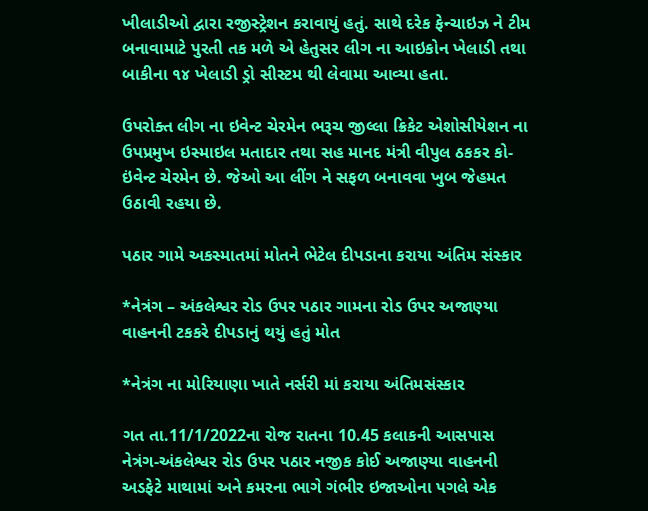ખીલાડીઓ દ્વારા રજીસ્‍ટ્રેશન કરાવાયું હતું. સાથે દરેક ફેન્ચાઇઝ ને ટીમ બનાવામાટે પુરતી તક મળે એ હેતુસર લીગ ના આઇકોન ખેલાડી તથા બાકીના ૧૪ ખેલાડી ડ્રો સીસ્ટમ થી લેવામા આવ્યા હતા.

ઉપરોક્ત લીગ ના ઇવેન્ટ ચેરમેન ભરૂચ જીલ્લા ક્રિકેટ એશોસીયેશન ના ઉપપ્રમુખ ઇસ્માઇલ મતાદાર તથા સહ માનદ મંત્રી વીપુલ ઠકકર કો-ઇંવેન્ટ ચેરમેન છે. જેઓ આ લીંગ ને સફળ બનાવવા ખુબ જેહમત ઉઠાવી રહયા છે.

પઠાર ગામે અકસ્માતમાં મોતને ભેટેલ દીપડાના કરાયા અંતિમ સંસ્કાર

*નેત્રંગ – અંકલેશ્વર રોડ ઉપર પઠાર ગામના રોડ ઉપર અજાણ્યા વાહનની ટકકરે દીપડાનું થયું હતું મોત

*નેત્રંગ ના મોરિયાણા ખાતે નર્સરી માં કરાયા અંતિમસંસ્કાર

ગત તા.11/1/2022ના રોજ રાતના 10.45 કલાકની આસપાસ નેત્રંગ-અંકલેશ્વર રોડ ઉપર પઠાર નજીક કોઈ અજાણ્યા વાહનની અડફેટે માથામાં અને કમરના ભાગે ગંભીર ઇજાઓના પગલે એક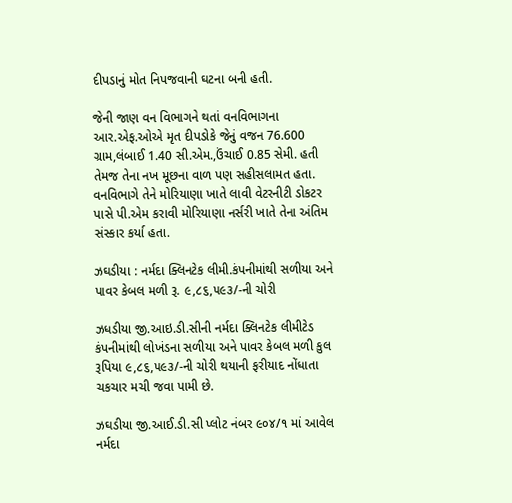દીપડાનું મોત નિપજવાની ઘટના બની હતી.

જેની જાણ વન વિભાગને થતાં વનવિભાગના આર.એફ.ઓએ મૃત દીપડોકે જેનું વજન 76.600 ગ્રામ,લંબાઈ 1.40 સી.એમ.,ઉંચાઈ 0.85 સેમી. હતી તેમજ તેના નખ મૂછના વાળ પણ સહીસલામત હતા. વનવિભાગે તેને મોરિયાણા ખાતે લાવી વેટરનીટી ડોકટર પાસે પી.એમ કરાવી મોરિયાણા નર્સરી ખાતે તેના અંતિમ સંસ્કાર કર્યા હતા.

ઝઘડીયા : નર્મદા ક્લિનટેક લીમી.કંપનીમાંથી સળીયા અને પાવર કેબલ મળી રૂ. ૯,૮૬,૫૯૩/-ની ચોરી

ઝધડીયા જી.આઇ.ડી.સીની નર્મદા ક્લિનટેક લીમીટેડ કંપનીમાંથી લોખંડના સળીયા અને પાવર કેબલ મળી કુલ રૂપિયા ૯,૮૬,૫૯૩/-ની ચોરી થયાની ફરીયાદ નોંધાતા ચકચાર મચી જવા પામી છે.

ઝઘડીયા જી.આઈ.ડી.સી પ્લોટ નંબર ૯૦૪/૧ માં આવેલ નર્મદા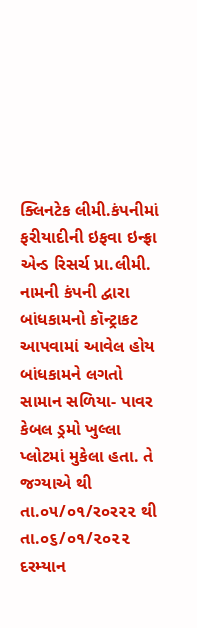ક્લિનટેક લીમી.કંપનીમાં ફરીયાદીની ઇફવા ઇન્ફ્રા એન્ડ રિસર્ચ પ્રા.લીમી. નામની કંપની દ્વારા બાંધકામનો કૉન્ટ્રાકટ આપવામાં આવેલ હોય બાંધકામને લગતો સામાન સળિયા- પાવર કેબલ ડ્રમો ખુલ્લા પ્લોટમાં મુકેલા હતા. તે જગ્યાએ થી તા.૦૫/૦૧/ર૦ર૨૨ થી તા.૦૬/૦૧/૨૦૨૨ દરમ્યાન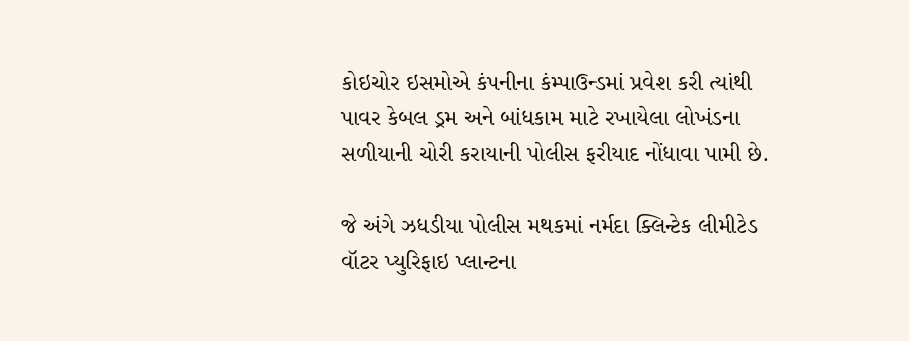કોઇચોર ઇસમોએ કંપનીના કંમ્પાઉન્ડમાં પ્રવેશ કરી ત્યાંથી પાવર કેબલ ડ્રમ અને બાંધકામ માટે રખાયેલા લોખંડના સળીયાની ચોરી કરાયાની પોલીસ ફરીયાદ નોંધાવા પામી છે.

જે અંગે ઝધડીયા પોલીસ મથકમાં નર્મદા ક્લિન્ટેક લીમીટેડ વૉટર પ્યુરિફાઇ પ્લાન્ટના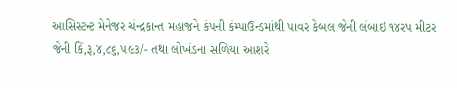આસિસ્ટન્ટ મેનેજર ચંન્દ્રકાન્ત મહાજને કંપની કંમ્પાઉન્ડમાંથી પાવર કેબલ જેની લંબાઇ ૧૪રપ મીટર જેની કિં,રૂ,૪,૮૬,૫૯૩/- તથા લોખંડના સળિયા આશરે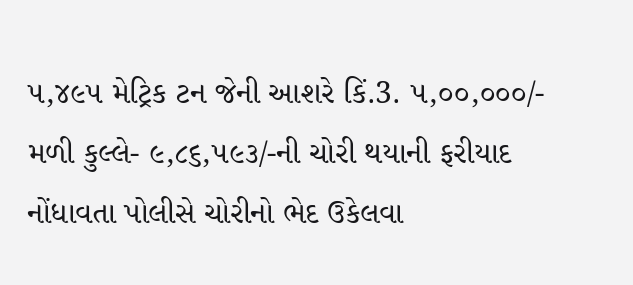૫,૪૯૫ મેટ્રિક ટન જેની આશરે કિં.3. ૫,૦૦,૦૦૦/- મળી કુલ્લે- ૯,૮૬,૫૯૩/-ની ચોરી થયાની ફરીયાદ નોંધાવતા પોલીસે ચોરીનો ભેદ ઉકેલવા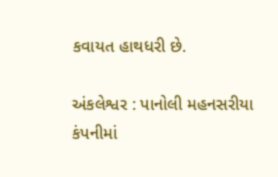કવાયત હાથધરી છે.

અંકલેશ્વર : પાનોલી મહનસરીયા કંપનીમાં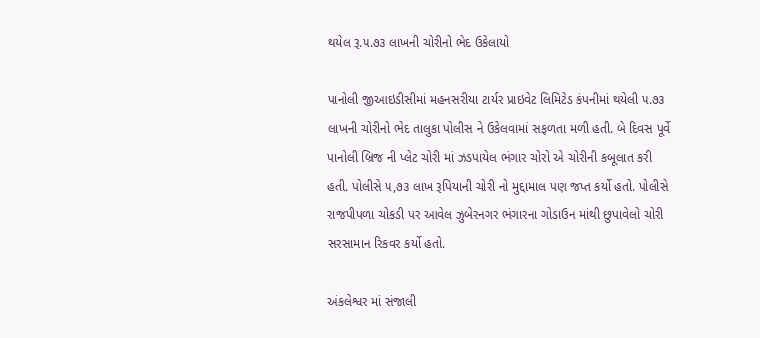થયેલ રૂ.૫.૭૩ લાખની ચોરીનો ભેદ ઉકેલાયો

પાનોલી જીઆઇડીસીમાં મહનસરીયા ટાર્યર પ્રાઇવેટ લિમિટેડ કંપનીમાં થયેલી ૫.૭૩ લાખની ચોરીનો ભેદ તાલુકા પોલીસ ને ઉકેલવામાં સફળતા મળી હતી. બે દિવસ પૂર્વે પાનોલી બ્રિજ ની પ્લેટ ચોરી માં ઝડપાયેલ ભંગાર ચોરો એ ચોરીની કબૂલાત કરી હતી. પોલીસે ૫,૭૩ લાખ રૂપિયાની ચોરી નો મુદ્દામાલ પણ જપ્ત કર્યો હતો. પોલીસે રાજપીપળા ચોકડી પર આવેલ ઝુબેરનગર ભંગારના ગોડાઉન માંથી છુપાવેલો ચોરી સરસામાન રિકવર કર્યો હતો.

અંકલેશ્વર માં સંજાલી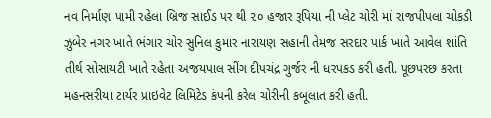નવ નિર્માણ પામી રહેલા બ્રિજ સાઈડ પર થી ૨૦ હજાર રૂપિયા ની પ્લેટ ચોરી માં રાજપીપલા ચોકડી ઝુબેર નગર ખાતે ભંગાર ચોર સુનિલ કુમાર નારાયણ સહાની તેમજ સરદાર પાર્ક ખાતે આવેલ શાંતિ તીર્થ સોસાયટી ખાતે રહેતા અજયપાલ સીંગ દીપચંદ્ર ગુર્જર ની ધરપકડ કરી હતી. પૂછપરછ કરતા મહનસરીયા ટાર્યર પ્રાઇવેટ લિમિટેડ કંપની કરેલ ચોરીની કબૂલાત કરી હતી.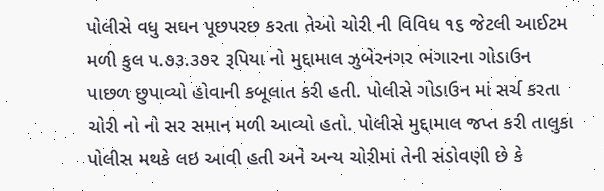પોલીસે વધુ સઘન પૂછપરછ કરતા તેઓ ચોરી ની વિવિધ ૧૬ જેટલી આઈટમ મળી કુલ ૫.૭૩.૩૭૨ રૂપિયા નો મુદ્દામાલ ઝુબેરનગર ભંગારના ગોડાઉન પાછળ છુપાવ્યો હોવાની કબૂલાત કરી હતી. પોલીસે ગોડાઉન માં સર્ચ કરતા ચોરી નો નો સર સમાન મળી આવ્યો હતો. પોલીસે મુદ્દામાલ જપ્ત કરી તાલુકા પોલીસ મથકે લઇ આવી હતી અને અન્ય ચોરીમાં તેની સંડોવણી છે કે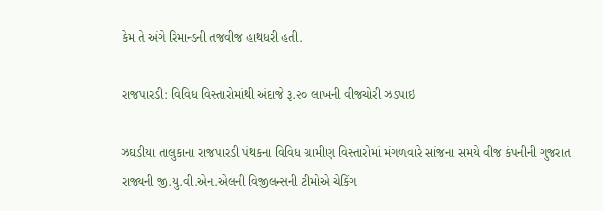કેમ તે અંગે રિમાન્ડની તજવીજ હાથધરી હતી.

રાજપારડી: વિવિધ વિસ્તારોમાંથી અંદાજે રૂ.૨૦ લાખની વીજચોરી ઝડપાઇ

ઝઘડીયા તાલુકાના રાજપારડી પંથકના વિવિધ ગ્રામીણ વિસ્તારોમાં મંગળવારે સાંજના સમયે વીજ કંપનીની ગુજરાત રાજ્યની જી.યુ.વી.એન.એલની વિજીલન્સની ટીમોએ ચેકિંગ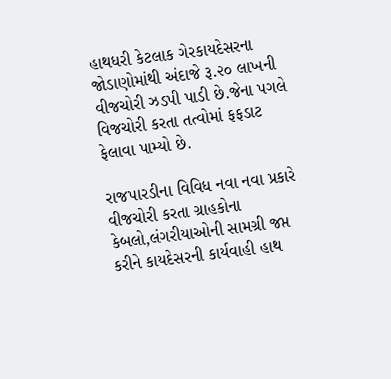હાથધરી કેટલાક ગેરકાયદેસરના જોડાણોમાંથી અંદાજે રૂ.૨૦ લાખની વીજચોરી ઝડપી પાડી છે.જેના પગલે વિજચોરી કરતા તત્વોમાં ફફડાટ ફેલાવા પામ્યો છે.

રાજપારડીના વિવિધ નવા નવા પ્રકારે વીજચોરી કરતા ગ્રાહકોના કેબલો,લંગરીયાઓની સામગ્રી જપ્ત કરીને કાયદેસરની કાર્યવાહી હાથ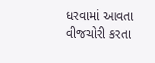ધરવામાં આવતા વીજચોરી કરતા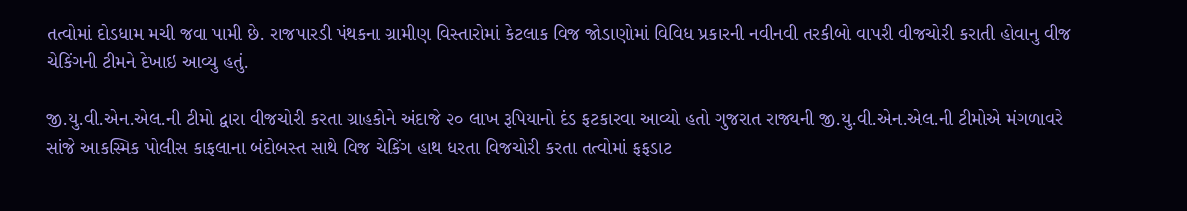તત્વોમાં દોડધામ મચી જવા પામી છે. રાજપારડી પંથકના ગ્રામીણ વિસ્તારોમાં કેટલાક વિજ જોડાણોમાં વિવિધ પ્રકારની નવીનવી તરકીબો વાપરી વીજચોરી કરાતી હોવાનુ વીજ ચેકિંગની ટીમને દેખાઇ આવ્યુ હતું.

જી.યુ.વી.એન.એલ.ની ટીમો દ્વારા વીજચોરી કરતા ગ્રાહકોને અંદાજે ૨૦ લાખ રૂપિયાનો દંડ ફટકારવા આવ્યો હતો ગુજરાત રાજ્યની જી.યુ.વી.એન.એલ.ની ટીમોએ મંગળાવરે સાંજે આકસ્મિક પોલીસ કાફલાના બંદોબસ્ત સાથે વિજ ચેકિંગ હાથ ધરતા વિજચોરી કરતા તત્વોમાં ફફડાટ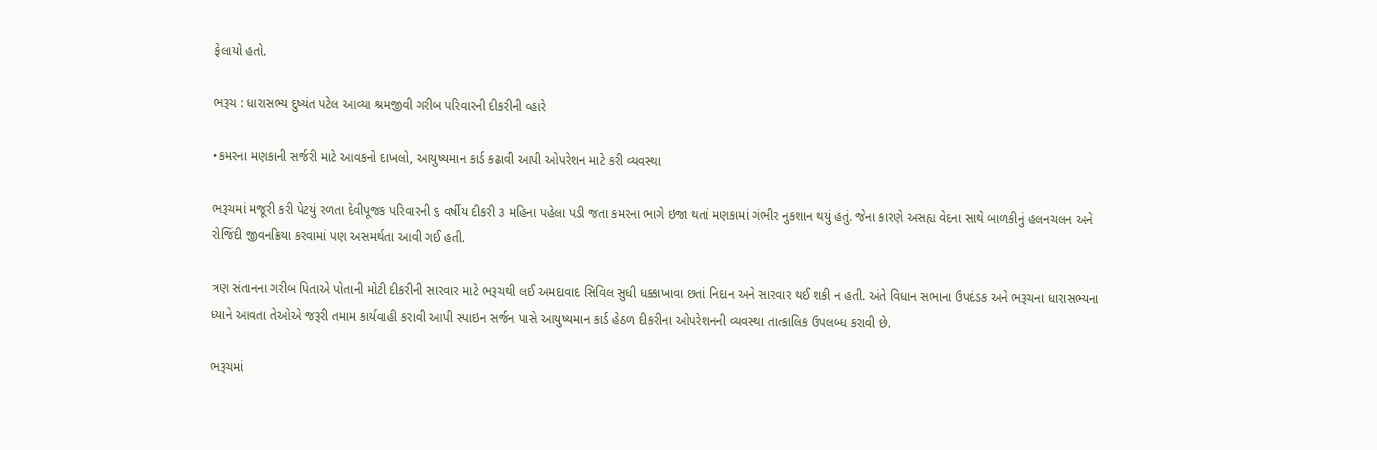ફેલાયો હતો.

ભરૂચ : ધારાસભ્ય દુષ્યંત પટેલ આવ્યા શ્રમજીવી ગરીબ પરિવારની દીકરીની વ્હારે

•કમરના મણકાની સર્જરી માટે આવકનો દાખલો, આયુષ્યમાન કાર્ડ કઢાવી આપી ઓપરેશન માટે કરી વ્યવસ્થા

ભરૂચમાં મજૂરી કરી પેટયું રળતા દેવીપૂજક પરિવારની ૬ વર્ષીય દીકરી ૩ મહિના પહેલા પડી જતા કમરના ભાગે ઇજા થતાં મણકામાં ગંભીર નુકશાન થયું હતું. જેના કારણે અસહ્ય વેદના સાથે બાળકીનું હલનચલન અને રોજિંદી જીવનક્રિયા કરવામાં પણ અસમર્થતા આવી ગઈ હતી.

ત્રણ સંતાનના ગરીબ પિતાએ પોતાની મોટી દીકરીની સારવાર માટે ભરૂચથી લઈ અમદાવાદ સિવિલ સુધી ધક્કાખાવા છતાં નિદાન અને સારવાર થઈ શકી ન હતી. અંતે વિધાન સભાના ઉપદંડક અને ભરૂચના ધારાસભ્યના ધ્યાને આવતા તેઓએ જરૂરી તમામ કાર્યવાહી કરાવી આપી સ્પાઇન સર્જન પાસે આયુષ્યમાન કાર્ડ હેઠળ દીકરીના ઓપરેશનની વ્યવસ્થા તાત્કાલિક ઉપલબ્ધ કરાવી છે.

ભરૂચમાં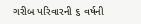ગરીબ પરિવારની ૬ વર્ષની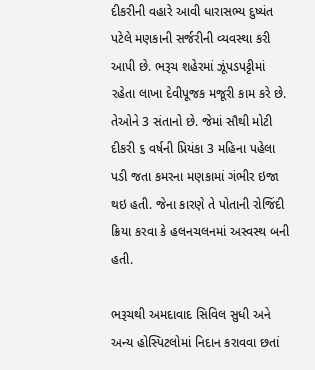દીકરીની વહારે આવી ધારાસભ્ય દુષ્યંત પટેલે મણકાની સર્જરીની વ્યવસ્થા કરી આપી છે. ભરૂચ શહેરમાં ઝૂંપડપટ્ટીમાં રહેતા લાખા દેવીપૂજક મજૂરી કામ કરે છે. તેઓને 3 સંતાનો છે. જેમાં સૌથી મોટી દીકરી ૬ વર્ષની પ્રિયંકા 3 મહિના પહેલા પડી જતા કમરના મણકામાં ગંભીર ઇજા થઇ હતી. જેના કારણે તે પોતાની રોજિંદી ક્રિયા કરવા કે હલનચલનમાં અસ્વસ્થ બની હતી.

ભરૂચથી અમદાવાદ સિવિલ સુધી અને અન્ય હોસ્પિટલોમાં નિદાન કરાવવા છતાં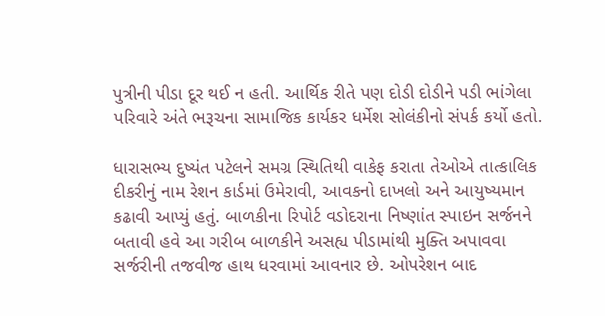પુત્રીની પીડા દૂર થઈ ન હતી. આર્થિક રીતે પણ દોડી દોડીને પડી ભાંગેલા પરિવારે અંતે ભરૂચના સામાજિક કાર્યકર ધર્મેશ સોલંકીનો સંપર્ક કર્યો હતો.

ધારાસભ્ય દુષ્યંત પટેલને સમગ્ર સ્થિતિથી વાકેફ કરાતા તેઓએ તાત્કાલિક દીકરીનું નામ રેશન કાર્ડમાં ઉમેરાવી, આવકનો દાખલો અને આયુષ્યમાન કઢાવી આપ્યું હતું. બાળકીના રિપોર્ટ વડોદરાના નિષ્ણાંત સ્પાઇન સર્જનને બતાવી હવે આ ગરીબ બાળકીને અસહ્ય પીડામાંથી મુક્તિ અપાવવા સર્જરીની તજવીજ હાથ ધરવામાં આવનાર છે. ઓપરેશન બાદ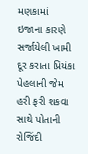મણકામાં ઇજાના કારણે સર્જાયેલી ખામી દૂર કરાતા પ્રિયંકા પેહલાની જેમ હરી ફરી શકવા સાથે પોતાની રોજિંદી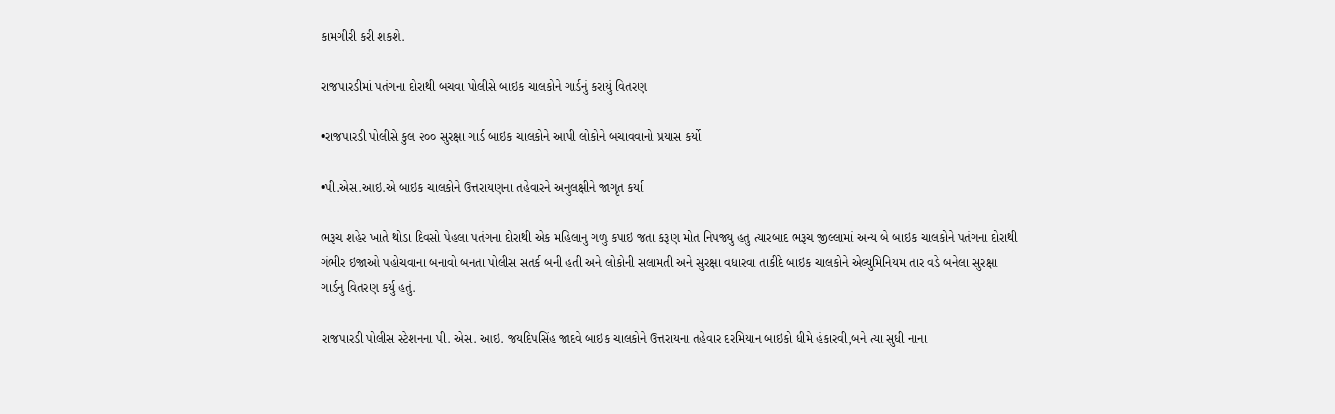કામગીરી કરી શકશે.

રાજપારડીમાં પતંગના દોરાથી બચવા પોલીસે બાઇક ચાલકોને ગાર્ડનું કરાયું વિતરણ

•રાજપારડી પોલીસે કુલ ૨૦૦ સુરક્ષા ગાર્ડ બાઇક ચાલકોને આપી લોકોને બચાવવાનો પ્રયાસ કર્યો

•પી.એસ.આઇ.એ બાઇક ચાલકોને ઉત્તરાયણના તહેવારને અનુલક્ષીને જાગૃત કર્યા

ભરૂચ શહેર ખાતે થોડા દિવસો પેહલા પતંગના દોરાથી એક મહિલાનુ ગળુ કપાઇ જતા કરૂણ મોત નિપજ્યુ હતુ ત્યારબાદ ભરૂચ જીલ્લામાં અન્ય બે બાઇક ચાલકોને પતંગના દોરાથી ગંભીર ઇજાઓ પહોચવાના બનાવો બનતા પોલીસ સતર્ક બની હતી અને લોકોની સલામતી અને સુરક્ષા વધારવા તાકીદે બાઇક ચાલકોને એલ્યુમિનિયમ તાર વડે બનેલા સુરક્ષા ગાર્ડનુ વિતરણ કર્યુ હતું.

રાજપારડી પોલીસ સ્ટેશનના પી. એસ. આઇ. જયદિપસિંહ જાદવે બાઇક ચાલકોને ઉત્તરાયના તહેવાર દરમિયાન બાઇકો ધીમે હંકારવી,બને ત્યા સુધી નાના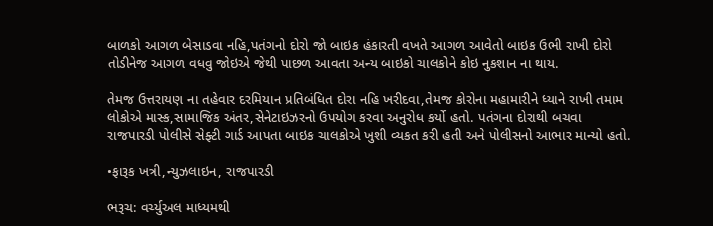બાળકો આગળ બેસાડવા નહિ,પતંગનો દોરો જો બાઇક હંકારતી વખતે આગળ આવેતો બાઇક ઉભી રાખી દોરો તોડીનેજ આગળ વધવુ જોઇએ જેથી પાછળ આવતા અન્ય બાઇકો ચાલકોને કોઇ નુકશાન ના થાય.

તેમજ ઉત્તરાયણ ના તહેવાર દરમિયાન પ્રતિબંધિત દોરા નહિ ખરીદવા,તેમજ કોરોના મહામારીને ધ્યાને રાખી તમામ લોકોએ માસ્ક,સામાજિક અંતર,સેનેટાઇઝરનો ઉપયોગ કરવા અનુરોધ કર્યો હતો. પતંગના દોરાથી બચવા રાજપારડી પોલીસે સેફ્ટી ગાર્ડ આપતા બાઇક ચાલકોએ ખુશી વ્યકત કરી હતી અને પોલીસનો આભાર માન્યો હતો.

•ફારૂક ખત્રી,ન્યુઝલાઇન, રાજપારડી

ભરૂચ: વર્ચ્યુઅલ માધ્યમથી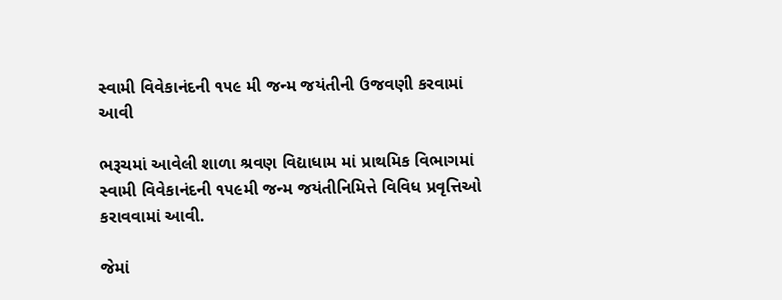સ્વામી વિવેકાનંદની ૧૫૯ મી જન્મ જયંતીની ઉજવણી કરવામાં આવી

ભરૂચમાં આવેલી શાળા શ્રવણ વિદ્યાધામ માં પ્રાથમિક વિભાગમાં સ્વામી વિવેકાનંદની ૧૫૯મી જન્મ જયંતીનિમિત્તે વિવિધ પ્રવૃત્તિઓ કરાવવામાં આવી.

જેમાં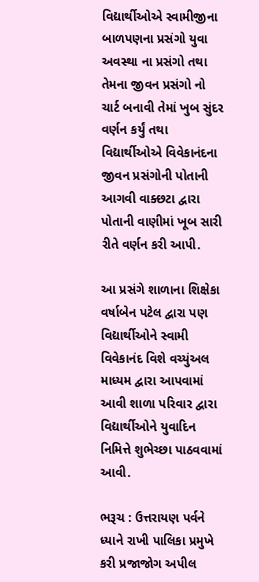વિદ્યાર્થીઓએ સ્વામીજીના બાળપણના પ્રસંગો યુવા અવસ્થા ના પ્રસંગો તથા તેમના જીવન પ્રસંગો નો ચાર્ટ બનાવી તેમાં ખુબ સુંદર વર્ણન કર્યું તથા વિદ્યાર્થીઓએ વિવેકાનંદના જીવન પ્રસંગોની પોતાની આગવી વાક્છટા દ્વારા પોતાની વાણીમાં ખૂબ સારી રીતે વર્ણન કરી આપી.

આ પ્રસંગે શાળાના શિક્ષેકા વર્ષાબેન પટેલ દ્વારા પણ વિદ્યાર્થીઓને સ્વામી વિવેકાનંદ વિશે વચ્યુંઅલ માધ્યમ દ્વારા આપવામાં આવી શાળા પરિવાર દ્વારા વિદ્યાર્થીઓને યુવાદિન નિમિત્તે શુભેચ્છા પાઠવવામાં આવી.

ભરૂચ : ઉત્તરાયણ પર્વને ધ્યાને રાખી પાલિકા પ્રમુખે કરી પ્રજાજોગ અપીલ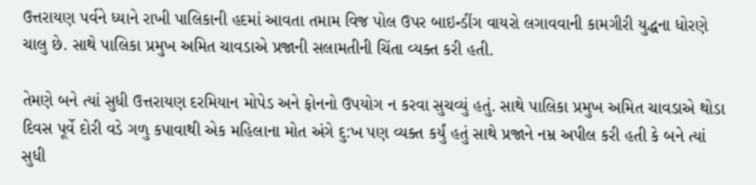ઉત્તરાયણ પર્વને ધ્યાને રાખી પાલિકાની હદમાં આવતા તમામ વિજ પોલ ઉપર બાઇન્ડીંગ વાયરો લગાવવાની કામગીરી યુદ્ધના ધોરણે ચાલુ છે. સાથે પાલિકા પ્રમુખ અમિત ચાવડાએ પ્રજાની સલામતીની ચિંતા વ્યક્ત કરી હતી.

તેમણે બને ત્યાં સુધી ઉત્તરાયણ દરમિયાન મોપેડ અને ફોનનો ઉપયોગ ન કરવા સુચવ્યું હતું. સાથે પાલિકા પ્રમુખ અમિત ચાવડાએ થોડા દિવસ પૂર્વે દોરી વડે ગળુ કપાવાથી એક મહિલાના મોત અંગે દુ:ખ પણ વ્યક્ત કર્યું હતું સાથે પ્રજાને નમ્ર અપીલ કરી હતી કે બને ત્યાં સુધી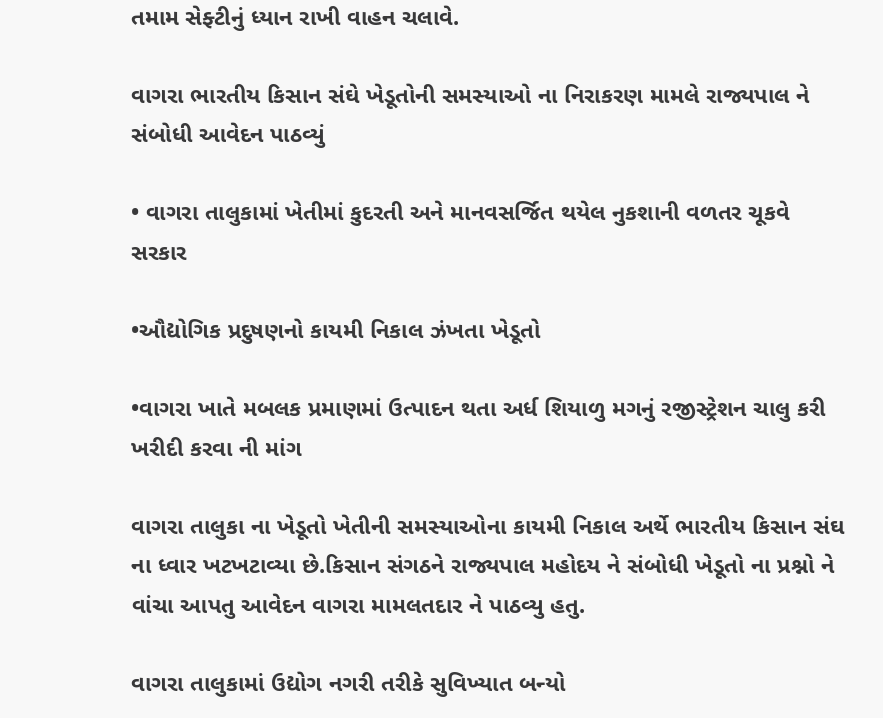તમામ સેફ્ટીનું ધ્યાન રાખી વાહન ચલાવે.

વાગરા ભારતીય કિસાન સંઘે ખેડૂતોની સમસ્યાઓ ના નિરાકરણ મામલે રાજ્યપાલ ને સંબોધી આવેદન પાઠવ્યું

• વાગરા તાલુકામાં ખેતીમાં કુદરતી અને માનવસર્જિત થયેલ નુકશાની વળતર ચૂકવે સરકાર

•ઔદ્યોગિક પ્રદુષણનો કાયમી નિકાલ ઝંખતા ખેડૂતો

•વાગરા ખાતે મબલક પ્રમાણમાં ઉત્પાદન થતા અર્ધ શિયાળુ મગનું રજીસ્ટ્રેશન ચાલુ કરી ખરીદી કરવા ની માંગ

વાગરા તાલુકા ના ખેડૂતો ખેતીની સમસ્યાઓના કાયમી નિકાલ અર્થે ભારતીય કિસાન સંઘ ના ધ્વાર ખટખટાવ્યા છે.કિસાન સંગઠને રાજ્યપાલ મહોદય ને સંબોધી ખેડૂતો ના પ્રશ્નો ને વાંચા આપતુ આવેદન વાગરા મામલતદાર ને પાઠવ્યુ હતુ.

વાગરા તાલુકામાં ઉદ્યોગ નગરી તરીકે સુવિખ્યાત બન્યો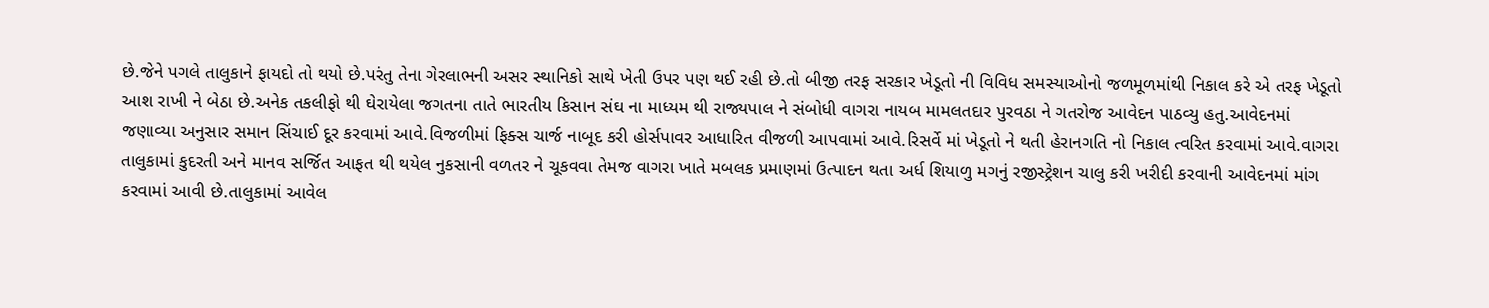છે.જેને પગલે તાલુકાને ફાયદો તો થયો છે.પરંતુ તેના ગેરલાભની અસર સ્થાનિકો સાથે ખેતી ઉપર પણ થઈ રહી છે.તો બીજી તરફ સરકાર ખેડૂતો ની વિવિધ સમસ્યાઓનો જળમૂળમાંથી નિકાલ કરે એ તરફ ખેડૂતો આશ રાખી ને બેઠા છે.અનેક તકલીફો થી ઘેરાયેલા જગતના તાતે ભારતીય કિસાન સંઘ ના માધ્યમ થી રાજ્યપાલ ને સંબોધી વાગરા નાયબ મામલતદાર પુરવઠા ને ગતરોજ આવેદન પાઠવ્યુ હતુ.આવેદનમાં જણાવ્યા અનુસાર સમાન સિંચાઈ દૂર કરવામાં આવે.વિજળીમાં ફિક્સ ચાર્જ નાબૂદ કરી હોર્સપાવર આધારિત વીજળી આપવામાં આવે.રિસર્વે માં ખેડૂતો ને થતી હેરાનગતિ નો નિકાલ ત્વરિત કરવામાં આવે.વાગરા તાલુકામાં કુદરતી અને માનવ સર્જિત આફત થી થયેલ નુકસાની વળતર ને ચૂકવવા તેમજ વાગરા ખાતે મબલક પ્રમાણમાં ઉત્પાદન થતા અર્ધ શિયાળુ મગનું રજીસ્ટ્રેશન ચાલુ કરી ખરીદી કરવાની આવેદનમાં માંગ કરવામાં આવી છે.તાલુકામાં આવેલ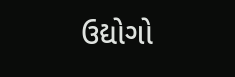ઉદ્યોગો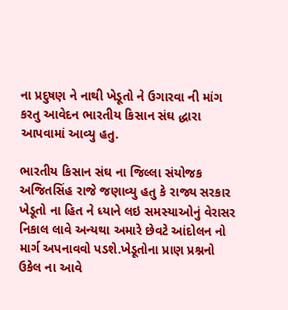ના પ્રદુષણ ને નાથી ખેડૂતો ને ઉગારવા ની માંગ કરતુ આવેદન ભારતીય કિસાન સંઘ દ્ધારા આપવામાં આવ્યુ હતુ.

ભારતીય કિસાન સંઘ ના જિલ્લા સંયોજક અજિતસિંહ રાજે જણાવ્યુ હતુ કે રાજ્ય સરકાર ખેડૂતો ના હિત ને ધ્યાને લઇ સમસ્યાઓનું વેરાસર નિકાલ લાવે અન્યથા અમારે છેવટે આંદોલન નો માર્ગ અપનાવવો પડશે.ખેડૂતોના પ્રાણ પ્રશ્નનો ઉકેલ ના આવે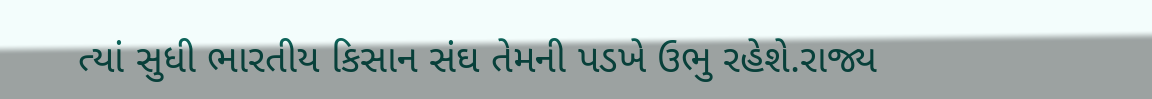ત્યાં સુધી ભારતીય કિસાન સંઘ તેમની પડખે ઉભુ રહેશે.રાજ્ય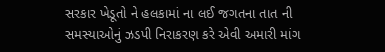સરકાર ખેડૂતો ને હલકામાં ના લઈ જગતના તાત ની સમસ્યાઓનું ઝડપી નિરાકરણ કરે એવી અમારી માંગ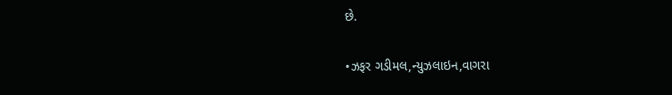છે.

•ઝફર ગડીમલ,ન્યુઝલાઇન,વાગરા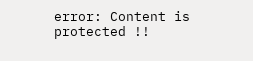error: Content is protected !!